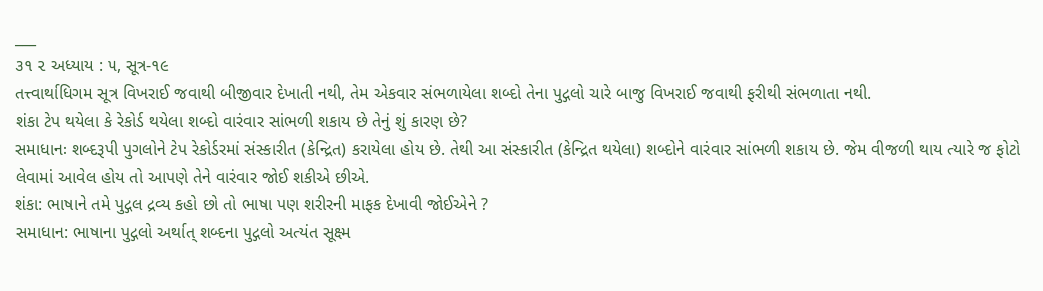___
૩૧ ૨ અધ્યાય : ૫, સૂત્ર-૧૯
તત્ત્વાર્થાધિગમ સૂત્ર વિખરાઈ જવાથી બીજીવાર દેખાતી નથી, તેમ એકવાર સંભળાયેલા શબ્દો તેના પુદ્ગલો ચારે બાજુ વિખરાઈ જવાથી ફરીથી સંભળાતા નથી.
શંકા ટેપ થયેલા કે રેકોર્ડ થયેલા શબ્દો વારંવાર સાંભળી શકાય છે તેનું શું કારણ છે?
સમાધાનઃ શબ્દરૂપી પુગલોને ટેપ રેકોર્ડરમાં સંસ્કારીત (કેન્દ્રિત) કરાયેલા હોય છે. તેથી આ સંસ્કારીત (કેન્દ્રિત થયેલા) શબ્દોને વારંવાર સાંભળી શકાય છે. જેમ વીજળી થાય ત્યારે જ ફોટો લેવામાં આવેલ હોય તો આપણે તેને વારંવાર જોઈ શકીએ છીએ.
શંકા: ભાષાને તમે પુદ્ગલ દ્રવ્ય કહો છો તો ભાષા પણ શરીરની માફક દેખાવી જોઈએને ?
સમાધાન: ભાષાના પુદ્ગલો અર્થાત્ શબ્દના પુદ્ગલો અત્યંત સૂક્ષ્મ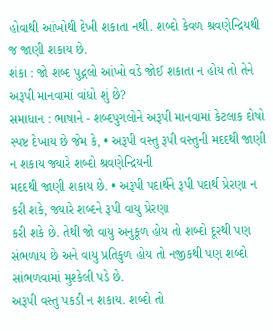હોવાથી આંખોથી દેખી શકાતા નથી. શબ્દો કેવળ શ્રવણેન્દ્રિયથી જ જાણી શકાય છે.
શંકા : જો શબ્દ પુદ્ગલો આંખો વડે જોઈ શકાતા ન હોય તો તેને અરૂપી માનવામાં વાંધો શું છે?
સમાધાન : ભાષાને - શબ્દપુગલોને અરૂપી માનવામાં કેટલાક દોષો સ્પષ્ટ દેખાય છે જેમ કે, • અરૂપી વસ્તુ રૂપી વસ્તુની મદદથી જાણી ન શકાય જ્યારે શબ્દો શ્રવણેન્દ્રિયની
મદદથી જાણી શકાય છે. • અરૂપી પદાર્થને રૂપી પદાર્થ પ્રેરણા ન કરી શકે, જ્યારે શબ્દને રૂપી વાયુ પ્રેરણા
કરી શકે છે. તેથી જો વાયુ અનુકૂળ હોય તો શબ્દો દૂરથી પણ સંભળાય છે અને વાયુ પ્રતિકુળ હોય તો નજીકથી પણ શબ્દો સાંભળવામાં મુશ્કેલી પડે છે.
અરૂપી વસ્તુ પકડી ન શકાય. શબ્દો તો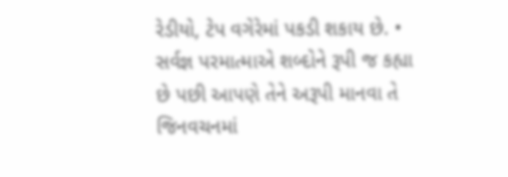રેડીયો, ટેપ વગેરેમાં પકડી શકાય છે. • સર્વજ્ઞ પરમાત્માએ શબ્દોને રૂપી જ કહ્યા છે પછી આપણે તેને અરૂપી માનવા તે જિનવચનમાં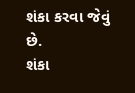શંકા કરવા જેવું છે.
શંકા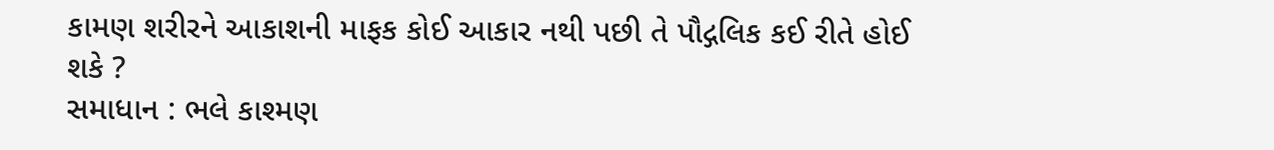કામણ શરીરને આકાશની માફક કોઈ આકાર નથી પછી તે પૌદ્ગલિક કઈ રીતે હોઈ શકે ?
સમાધાન : ભલે કાશ્મણ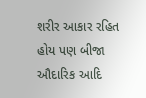શરીર આકાર રહિત હોય પણ બીજા ઔદારિક આદિ